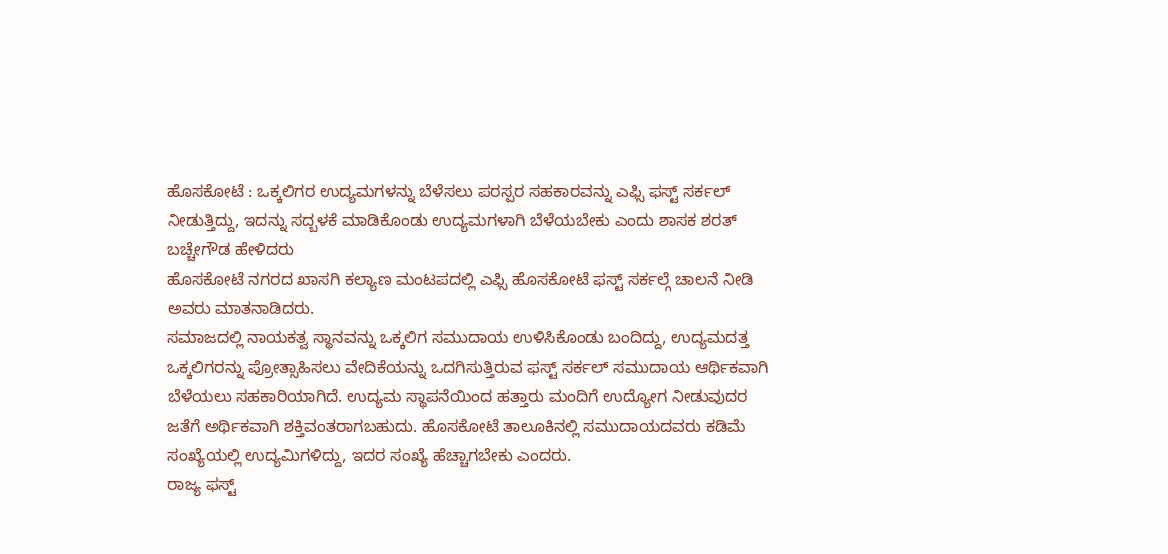ಹೊಸಕೋಟೆ : ಒಕ್ಕಲಿಗರ ಉದ್ಯಮಗಳನ್ನು ಬೆಳೆಸಲು ಪರಸ್ಪರ ಸಹಕಾರವನ್ನು ಎಫ್ಸಿ ಫಸ್ಟ್ ಸರ್ಕಲ್ ನೀಡುತ್ತಿದ್ದು, ಇದನ್ನು ಸದ್ಬಳಕೆ ಮಾಡಿಕೊಂಡು ಉದ್ಯಮಗಳಾಗಿ ಬೆಳೆಯಬೇಕು ಎಂದು ಶಾಸಕ ಶರತ್ ಬಚ್ಚೇಗೌಡ ಹೇಳಿದರು
ಹೊಸಕೋಟೆ ನಗರದ ಖಾಸಗಿ ಕಲ್ಯಾಣ ಮಂಟಪದಲ್ಲಿ ಎಫ್ಸಿ ಹೊಸಕೋಟೆ ಫಸ್ಟ್ ಸರ್ಕಲ್ಗೆ ಚಾಲನೆ ನೀಡಿ ಅವರು ಮಾತನಾಡಿದರು.
ಸಮಾಜದಲ್ಲಿ ನಾಯಕತ್ವ ಸ್ಥಾನವನ್ನು ಒಕ್ಕಲಿಗ ಸಮುದಾಯ ಉಳಿಸಿಕೊಂಡು ಬಂದಿದ್ದು, ಉದ್ಯಮದತ್ತ ಒಕ್ಕಲಿಗರನ್ನು ಪ್ರೋತ್ಸಾಹಿಸಲು ವೇದಿಕೆಯನ್ನು ಒದಗಿಸುತ್ತಿರುವ ಫಸ್ಟ್ ಸರ್ಕಲ್ ಸಮುದಾಯ ಆರ್ಥಿಕವಾಗಿ ಬೆಳೆಯಲು ಸಹಕಾರಿಯಾಗಿದೆ. ಉದ್ಯಮ ಸ್ಥಾಪನೆಯಿಂದ ಹತ್ತಾರು ಮಂದಿಗೆ ಉದ್ಯೋಗ ನೀಡುವುದರ ಜತೆಗೆ ಅರ್ಥಿಕವಾಗಿ ಶಕ್ತಿವಂತರಾಗಬಹುದು. ಹೊಸಕೋಟೆ ತಾಲೂಕಿನಲ್ಲಿ ಸಮುದಾಯದವರು ಕಡಿಮೆ ಸಂಖ್ಯೆಯಲ್ಲಿ ಉದ್ಯಮಿಗಳಿದ್ದು, ಇದರ ಸಂಖ್ಯೆ ಹೆಚ್ಚಾಗಬೇಕು ಎಂದರು.
ರಾಜ್ಯ ಫಸ್ಟ್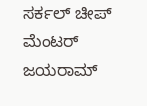ಸರ್ಕಲ್ ಚೀಪ್ ಮೆಂಟರ್ ಜಯರಾಮ್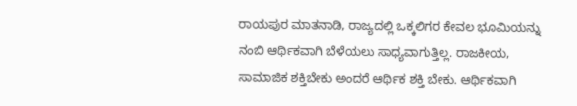ರಾಯಪುರ ಮಾತನಾಡಿ, ರಾಜ್ಯದಲ್ಲಿ ಒಕ್ಕಲಿಗರ ಕೇವಲ ಭೂಮಿಯನ್ನು ನಂಬಿ ಆರ್ಥಿಕವಾಗಿ ಬೆಳೆಯಲು ಸಾಧ್ಯವಾಗುತ್ತಿಲ್ಲ. ರಾಜಕೀಯ, ಸಾಮಾಜಿಕ ಶಕ್ತಿಬೇಕು ಅಂದರೆ ಆರ್ಥಿಕ ಶಕ್ತಿ ಬೇಕು. ಆರ್ಥಿಕವಾಗಿ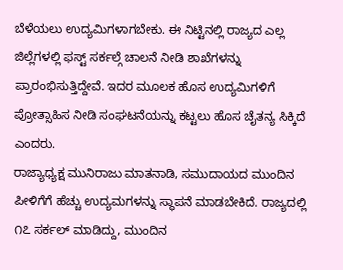ಬೆಳೆಯಲು ಉದ್ಯಮಿಗಳಾಗಬೇಕು. ಈ ನಿಟ್ಟಿನಲ್ಲಿ ರಾಜ್ಯದ ಎಲ್ಲ ಜಿಲ್ಲೆಗಳಲ್ಲಿ ಫಸ್ಟ್ ಸರ್ಕಲ್ಗೆ ಚಾಲನೆ ನೀಡಿ ಶಾಖೆಗಳನ್ನು ಪ್ರಾರಂಭಿಸುತ್ತಿದ್ದೇವೆ. ಇದರ ಮೂಲಕ ಹೊಸ ಉದ್ಯಮಿಗಳಿಗೆ ಪ್ರೋತ್ಸಾಹಿಸ ನೀಡಿ ಸಂಘಟನೆಯನ್ನು ಕಟ್ಟಲು ಹೊಸ ಚೈತನ್ಯ ಸಿಕ್ಕಿದೆ ಎಂದರು.
ರಾಜ್ಯಾಧ್ಯಕ್ಷ ಮುನಿರಾಜು ಮಾತನಾಡಿ, ಸಮುದಾಯದ ಮುಂದಿನ ಪೀಳಿಗೆಗೆ ಹೆಚ್ಚು ಉದ್ಯಮಗಳನ್ನು ಸ್ಥಾಪನೆ ಮಾಡಬೇಕಿದೆ. ರಾಜ್ಯದಲ್ಲಿ ೧೭ ಸರ್ಕಲ್ ಮಾಡಿದ್ದು, ಮುಂದಿನ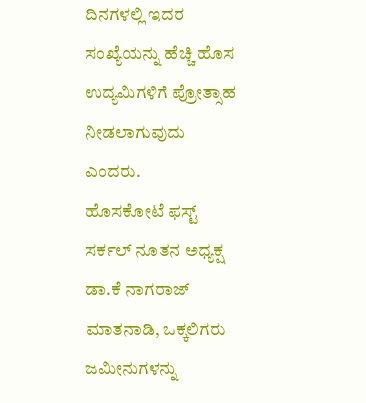ದಿನಗಳಲ್ಲಿ ಇದರ ಸಂಖ್ಯೆಯನ್ನು ಹೆಚ್ಚಿ ಹೊಸ ಉದ್ಯಮಿಗಳಿಗೆ ಪ್ರೋತ್ಸಾಹ ನೀಡಲಾಗುವುದು ಎಂದರು.
ಹೊಸಕೋಟೆ ಫಸ್ಟ್ ಸರ್ಕಲ್ ನೂತನ ಅಧ್ಯಕ್ಷ ಡಾ.ಕೆ ನಾಗರಾಜ್ ಮಾತನಾಡಿ, ಒಕ್ಕಲಿಗರು ಜಮೀನುಗಳನ್ನು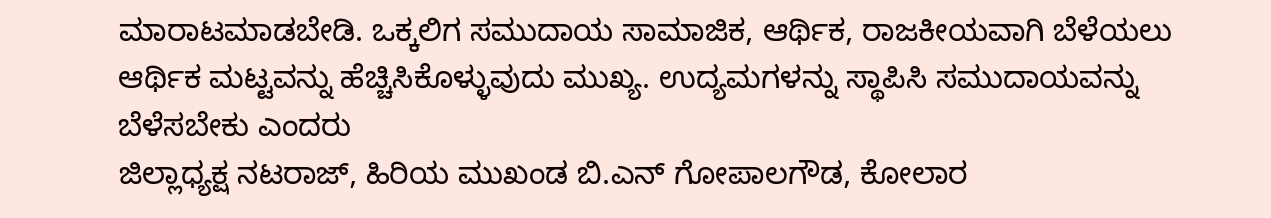ಮಾರಾಟಮಾಡಬೇಡಿ. ಒಕ್ಕಲಿಗ ಸಮುದಾಯ ಸಾಮಾಜಿಕ, ಆರ್ಥಿಕ, ರಾಜಕೀಯವಾಗಿ ಬೆಳೆಯಲು ಆರ್ಥಿಕ ಮಟ್ಟವನ್ನು ಹೆಚ್ಚಿಸಿಕೊಳ್ಳುವುದು ಮುಖ್ಯ. ಉದ್ಯಮಗಳನ್ನು ಸ್ಥಾಪಿಸಿ ಸಮುದಾಯವನ್ನು ಬೆಳೆಸಬೇಕು ಎಂದರು
ಜಿಲ್ಲಾಧ್ಯಕ್ಷ ನಟರಾಜ್, ಹಿರಿಯ ಮುಖಂಡ ಬಿ.ಎನ್ ಗೋಪಾಲಗೌಡ, ಕೋಲಾರ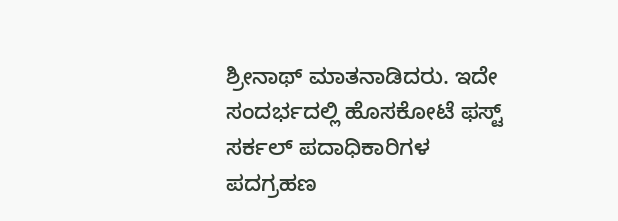ಶ್ರೀನಾಥ್ ಮಾತನಾಡಿದರು. ಇದೇ ಸಂದರ್ಭದಲ್ಲಿ ಹೊಸಕೋಟೆ ಫಸ್ಟ್ ಸರ್ಕಲ್ ಪದಾಧಿಕಾರಿಗಳ ಪದಗ್ರಹಣ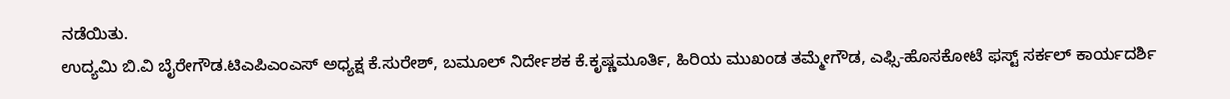ನಡೆಯಿತು.
ಉದ್ಯಮಿ ಬಿ.ವಿ ಬೈರೇಗೌಡ.ಟಿಎಪಿಎಂಎಸ್ ಅಧ್ಯಕ್ಷ ಕೆ.ಸುರೇಶ್, ಬಮೂಲ್ ನಿರ್ದೇಶಕ ಕೆ.ಕೃಷ್ಣಮೂರ್ತಿ, ಹಿರಿಯ ಮುಖಂಡ ತಮ್ಮೇಗೌಡ, ಎಫ್ಸಿ-ಹೊಸಕೋಟೆ ಫಸ್ಟ್ ಸರ್ಕಲ್ ಕಾರ್ಯದರ್ಶಿ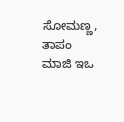ಸೋಮಣ್ಣ, ತಾಪಂ ಮಾಜಿ ಇಒ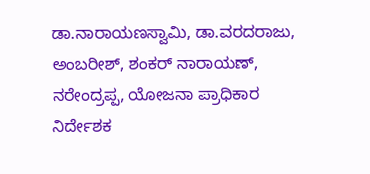ಡಾ.ನಾರಾಯಣಸ್ವಾಮಿ, ಡಾ.ವರದರಾಜು, ಅಂಬರೀಶ್, ಶಂಕರ್ ನಾರಾಯಣ್, ನರೇಂದ್ರಪ್ಪ, ಯೋಜನಾ ಪ್ರಾಧಿಕಾರ ನಿರ್ದೇಶಕ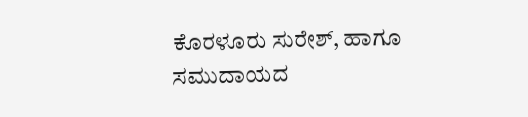ಕೊರಳೂರು ಸುರೇಶ್, ಹಾಗೂ ಸಮುದಾಯದ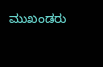ಮುಖಂಡರು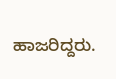ಹಾಜರಿದ್ದರು.